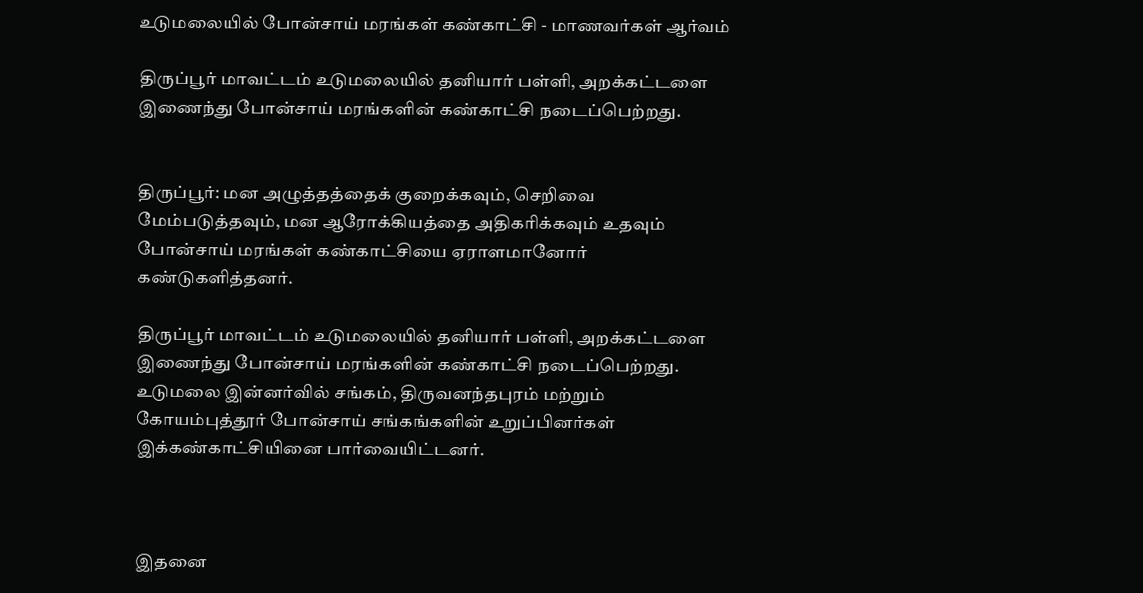உடுமலையில் போன்சாய் மரங்கள் கண்காட்சி - மாணவர்கள் ஆர்வம்

திருப்பூர் மாவட்டம் உடுமலையில் தனியார் பள்ளி, அறக்கட்டளை இணைந்து போன்சாய் மரங்களின் கண்காட்சி நடைப்பெற்றது.


திருப்பூர்: மன அழுத்தத்தைக் குறைக்கவும், செறிவை மேம்படுத்தவும், மன ஆரோக்கியத்தை அதிகரிக்கவும் உதவும் போன்சாய் மரங்கள் கண்காட்சியை ஏராளமானோர் கண்டுகளித்தனர்.

திருப்பூர் மாவட்டம் உடுமலையில் தனியார் பள்ளி, அறக்கட்டளை இணைந்து போன்சாய் மரங்களின் கண்காட்சி நடைப்பெற்றது. உடுமலை இன்னர்வில் சங்கம், திருவனந்தபுரம் மற்றும் கோயம்புத்தூர் போன்சாய் சங்கங்களின் உறுப்பினர்கள் இக்கண்காட்சியினை பார்வையிட்டனர்.



இதனை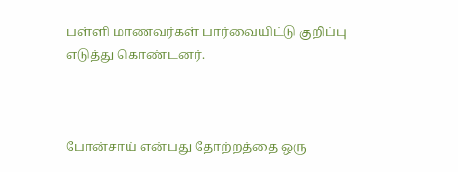பள்ளி மாணவர்கள் பார்வையிட்டு குறிப்பு எடுத்து கொண்டனர்.



போன்சாய் என்பது தோற்றத்தை ஒரு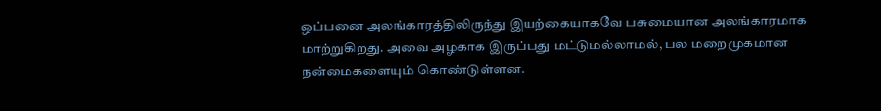ஒப்பனை அலங்காரத்திலிருந்து இயற்கையாகவே பசுமையான அலங்காரமாக மாற்றுகிறது. அவை அழகாக இருப்பது மட்டுமல்லாமல், பல மறைமுகமான நன்மைகளையும் கொண்டுள்ளன.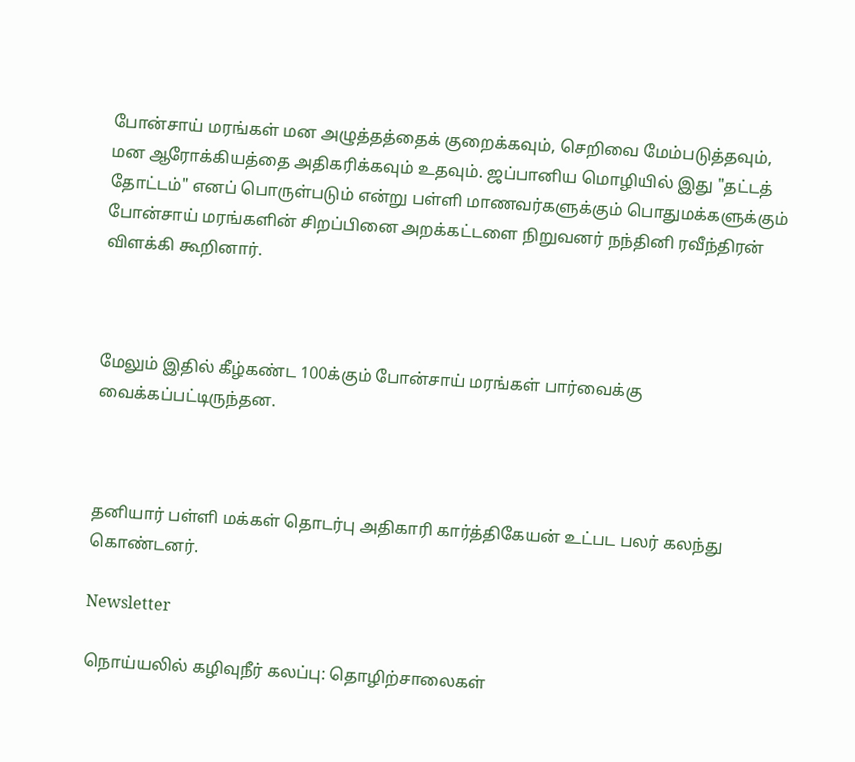போன்சாய் மரங்கள் மன அழுத்தத்தைக் குறைக்கவும், செறிவை மேம்படுத்தவும், மன ஆரோக்கியத்தை அதிகரிக்கவும் உதவும். ஜப்பானிய மொழியில் இது "தட்டத் தோட்டம்" எனப் பொருள்படும் என்று பள்ளி மாணவர்களுக்கும் பொதுமக்களுக்கும் போன்சாய் மரங்களின் சிறப்பினை அறக்கட்டளை நிறுவனர் நந்தினி ரவீந்திரன் விளக்கி கூறினார்.



மேலும் இதில் கீழ்கண்ட 100க்கும் போன்சாய் மரங்கள் பார்வைக்கு வைக்கப்பட்டிருந்தன.



தனியார் பள்ளி மக்கள் தொடர்பு அதிகாரி கார்த்திகேயன் உட்பட பலர் கலந்து கொண்டனர்.

Newsletter

நொய்யலில் கழிவுநீர் கலப்பு: தொழிற்சாலைகள்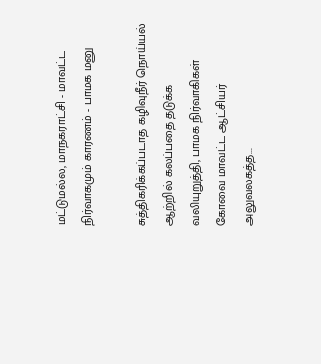மட்டுமல்ல, மாநகராட்சி - மாவட்ட நிர்வாகமும் காரணம் - பாமக மனு

சுத்திகரிக்கப்படாத கழிவுநீர் நொய்யல் ஆற்றில் கலப்பதை தடுக்க வலியுறுத்தி, பாமக நிர்வாகிகள் கோவை மாவட்ட ஆட்சியர் அலுவலகத்த...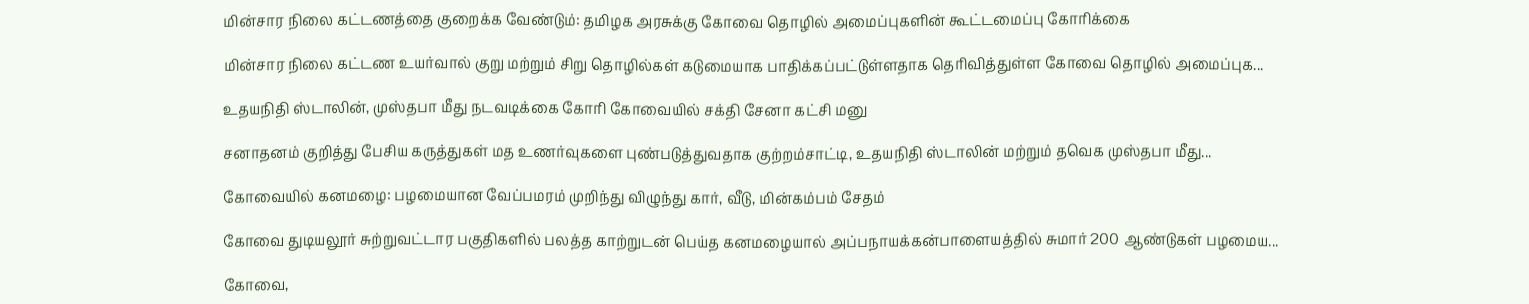மின்சார நிலை கட்டணத்தை குறைக்க வேண்டும்: தமிழக அரசுக்கு கோவை தொழில் அமைப்புகளின் கூட்டமைப்பு கோரிக்கை

மின்சார நிலை கட்டண உயர்வால் குறு மற்றும் சிறு தொழில்கள் கடுமையாக பாதிக்கப்பட்டுள்ளதாக தெரிவித்துள்ள கோவை தொழில் அமைப்புக...

உதயநிதி ஸ்டாலின், முஸ்தபா மீது நடவடிக்கை கோரி கோவையில் சக்தி சேனா கட்சி மனு

சனாதனம் குறித்து பேசிய கருத்துகள் மத உணர்வுகளை புண்படுத்துவதாக குற்றம்சாட்டி, உதயநிதி ஸ்டாலின் மற்றும் தவெக முஸ்தபா மீது...

கோவையில் கனமழை: பழமையான வேப்பமரம் முறிந்து விழுந்து கார், வீடு, மின்கம்பம் சேதம்

கோவை துடியலூர் சுற்றுவட்டார பகுதிகளில் பலத்த காற்றுடன் பெய்த கனமழையால் அப்பநாயக்கன்பாளையத்தில் சுமார் 200 ஆண்டுகள் பழமைய...

கோவை,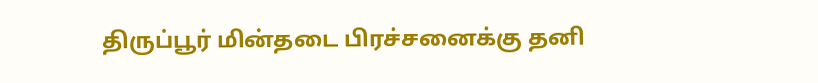திருப்பூர் மின்தடை பிரச்சனைக்கு தனி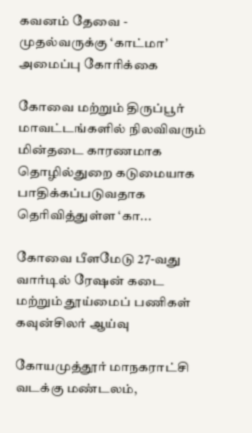கவனம் தேவை - முதல்வருக்கு ‘காட்மா’ அமைப்பு கோரிக்கை

கோவை மற்றும் திருப்பூர் மாவட்டங்களில் நிலவிவரும்  மின்தடை காரணமாக தொழில்துறை கடுமையாக பாதிக்கப்படுவதாக தெரிவித்துள்ள ‘கா...

கோவை பீளமேடு 27-வது வார்டில் ரேஷன் கடை மற்றும் தூய்மைப் பணிகள் கவுன்சிலர் ஆய்வு

கோயமுத்தூர் மாநகராட்சி வடக்கு மண்டலம்,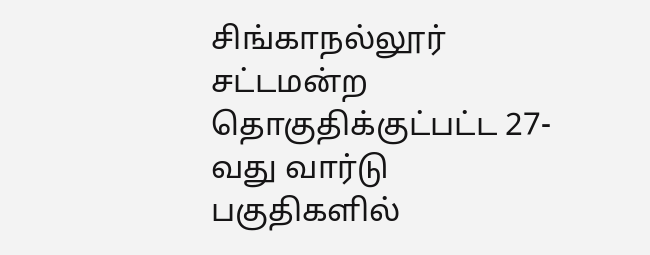சிங்காநல்லூர் சட்டமன்ற தொகுதிக்குட்பட்ட 27-வது வார்டு பகுதிகளில்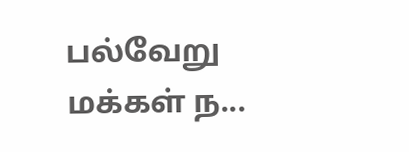பல்வேறு மக்கள் ந...